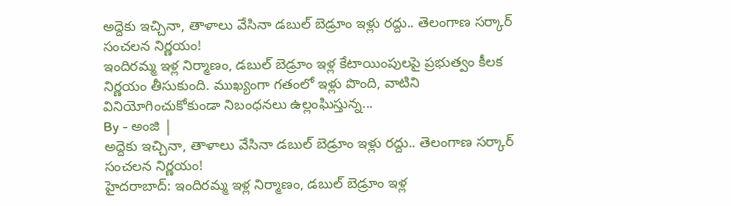అద్దెకు ఇచ్చినా, తాళాలు వేసినా డబుల్ బెడ్రూం ఇళ్లు రద్దు.. తెలంగాణ సర్కార్ సంచలన నిర్ణయం!
ఇందిరమ్మ ఇళ్ల నిర్మాణం, డబుల్ బెడ్రూం ఇళ్ల కేటాయింపులపై ప్రభుత్వం కీలక నిర్ణయం తీసుకుంది. ముఖ్యంగా గతంలో ఇళ్లు పొంది, వాటిని వినియోగించుకోకుండా నిబంధనలు ఉల్లంఘిస్తున్న...
By - అంజి |
అద్దెకు ఇచ్చినా, తాళాలు వేసినా డబుల్ బెడ్రూం ఇళ్లు రద్దు.. తెలంగాణ సర్కార్ సంచలన నిర్ణయం!
హైదరాబాద్: ఇందిరమ్మ ఇళ్ల నిర్మాణం, డబుల్ బెడ్రూం ఇళ్ల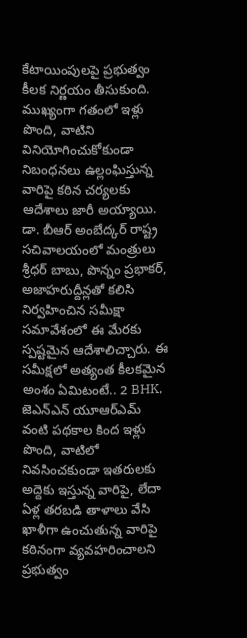కేటాయింపులపై ప్రభుత్వం కీలక నిర్ణయం తీసుకుంది. ముఖ్యంగా గతంలో ఇళ్లు పొంది, వాటిని వినియోగించుకోకుండా నిబంధనలు ఉల్లంఘిస్తున్న వారిపై కఠిన చర్యలకు ఆదేశాలు జారీ అయ్యాయి. డా. బీఆర్ అంబేద్కర్ రాష్ట్ర సచివాలయంలో మంత్రులు శ్రీధర్ బాబు, పొన్నం ప్రభాకర్, అజాహరుద్దీన్లతో కలిసి నిర్వహించిన సమీక్షా సమావేశంలో ఈ మేరకు స్పష్టమైన ఆదేశాలిచ్చారు. ఈ సమీక్షలో అత్యంత కీలకమైన అంశం ఏమిటంటే.. 2 BHK, జెఎన్ఎన్ యూఆర్ఎమ్ వంటి పథకాల కింద ఇళ్లు పొంది, వాటిలో నివసించకుండా ఇతరులకు అద్దెకు ఇస్తున్న వారిపై, లేదా ఏళ్ల తరబడి తాళాలు వేసి ఖాళీగా ఉంచుతున్న వారిపై కఠినంగా వ్యవహరించాలని ప్రభుత్వం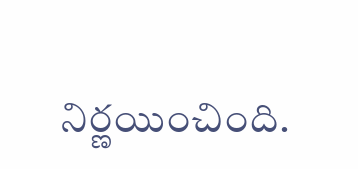నిర్ణయించింది.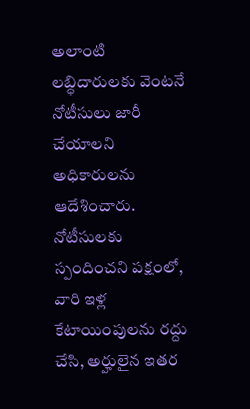అలాంటి లబ్ధిదారులకు వెంటనే నోటీసులు జారీ చేయాలని అధికారులను ఆదేశించారు. నోటీసులకు స్పందించని పక్షంలో, వారి ఇళ్ల కేటాయింపులను రద్దు చేసి, అర్హులైన ఇతర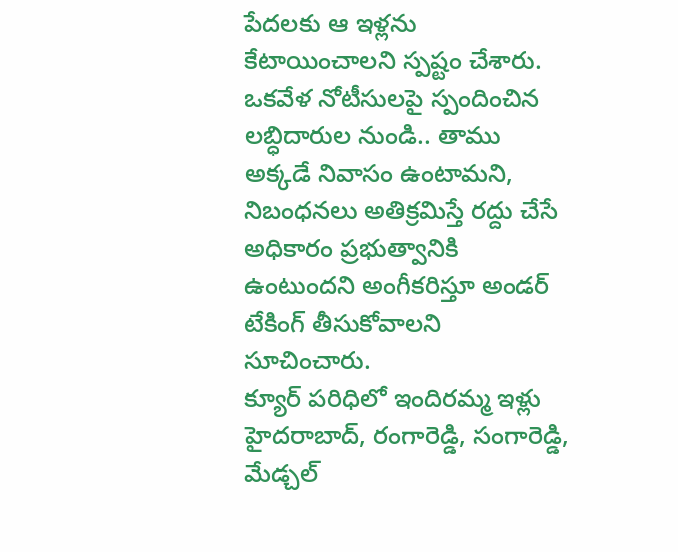పేదలకు ఆ ఇళ్లను కేటాయించాలని స్పష్టం చేశారు. ఒకవేళ నోటీసులపై స్పందించిన లబ్ధిదారుల నుండి.. తాము అక్కడే నివాసం ఉంటామని, నిబంధనలు అతిక్రమిస్తే రద్దు చేసే అధికారం ప్రభుత్వానికి ఉంటుందని అంగీకరిస్తూ అండర్ టేకింగ్ తీసుకోవాలని సూచించారు.
క్యూర్ పరిధిలో ఇందిరమ్మ ఇళ్లు
హైదరాబాద్, రంగారెడ్డి, సంగారెడ్డి, మేడ్చల్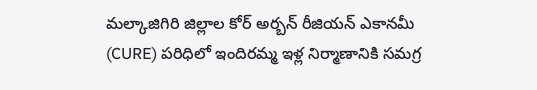మల్కాజిగిరి జిల్లాల కోర్ అర్బన్ రీజియన్ ఎకానమీ (CURE) పరిధిలో ఇందిరమ్మ ఇళ్ల నిర్మాణానికి సమగ్ర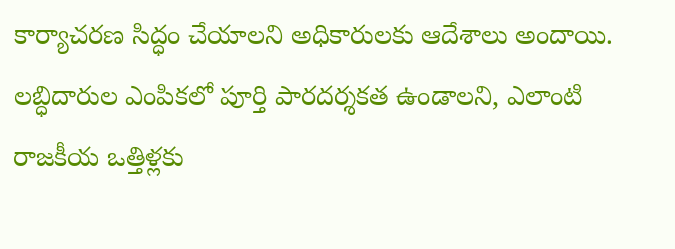కార్యాచరణ సిద్ధం చేయాలని అధికారులకు ఆదేశాలు అందాయి. లబ్ధిదారుల ఎంపికలో పూర్తి పారదర్శకత ఉండాలని, ఎలాంటి రాజకీయ ఒత్తిళ్లకు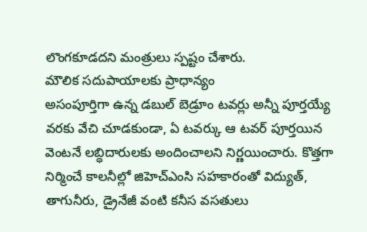లొంగకూడదని మంత్రులు స్పష్టం చేశారు.
మౌలిక సదుపాయాలకు ప్రాధాన్యం
అసంపూర్తిగా ఉన్న డబుల్ బెడ్రూం టవర్లు అన్నీ పూర్తయ్యే వరకు వేచి చూడకుండా, ఏ టవర్కు ఆ టవర్ పూర్తయిన వెంటనే లబ్ధిదారులకు అందించాలని నిర్ణయించారు. కొత్తగా నిర్మించే కాలనీల్లో జిహెచ్ఎంసి సహకారంతో విద్యుత్, తాగునీరు, డ్రైనేజీ వంటి కనీస వసతులు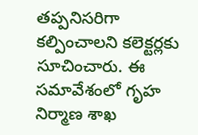తప్పనిసరిగా కల్పించాలని కలెక్టర్లకు సూచించారు. ఈ సమావేశంలో గృహ నిర్మాణ శాఖ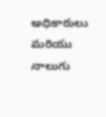అధికారులు మరియు నాలుగు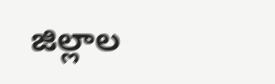జిల్లాల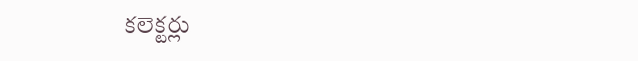కలెక్టర్లు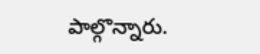పాల్గొన్నారు.